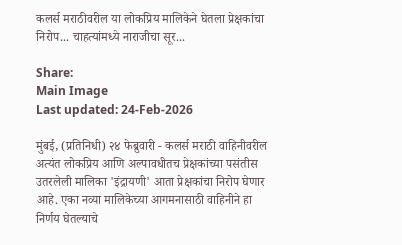कलर्स मराठीवरील या लोकप्रिय मालिकेने घेतला प्रेक्षकांचा निरोप... चाहत्यांमध्ये नाराजीचा सूर...

Share:
Main Image
Last updated: 24-Feb-2026

मुंबई, (प्रतिनिधी) २४ फेब्रुवारी - कलर्स मराठी वाहिनीवरील अत्यंत लोकप्रिय आणि अल्पावधीतच प्रेक्षकांच्या पसंतीस उतरलेली मालिका 'इंद्रायणी' आता प्रेक्षकांचा निरोप घेणार आहे. एका नव्या मालिकेच्या आगमनासाठी वाहिनीने हा निर्णय घेतल्याचे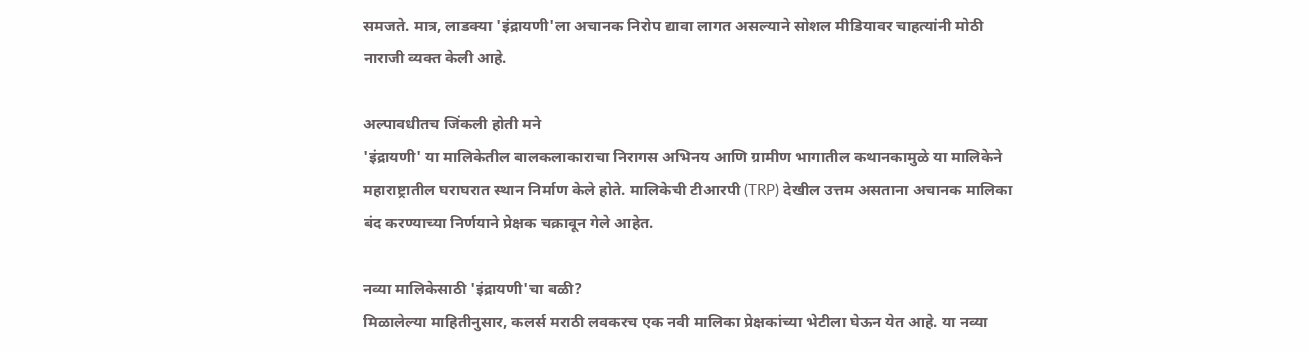समजते. मात्र, लाडक्या 'इंद्रायणी'ला अचानक निरोप द्यावा लागत असल्याने सोशल मीडियावर चाहत्यांनी मोठी नाराजी व्यक्त केली आहे.

अल्पावधीतच जिंकली होती मने
'इंद्रायणी' या मालिकेतील बालकलाकाराचा निरागस अभिनय आणि ग्रामीण भागातील कथानकामुळे या मालिकेने महाराष्ट्रातील घराघरात स्थान निर्माण केले होते. मालिकेची टीआरपी (TRP) देखील उत्तम असताना अचानक मालिका बंद करण्याच्या निर्णयाने प्रेक्षक चक्रावून गेले आहेत.

नव्या मालिकेसाठी 'इंद्रायणी'चा बळी?
मिळालेल्या माहितीनुसार, कलर्स मराठी लवकरच एक नवी मालिका प्रेक्षकांच्या भेटीला घेऊन येत आहे. या नव्या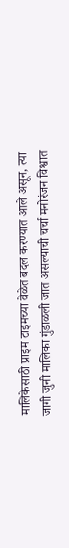मालिकेसाठी प्राइम टाइमच्या वेळेत बदल करण्यात आले असून, त्या जागी जुनी मालिका गुंडाळली जात असल्याची चर्चा मनोरंजन विश्वात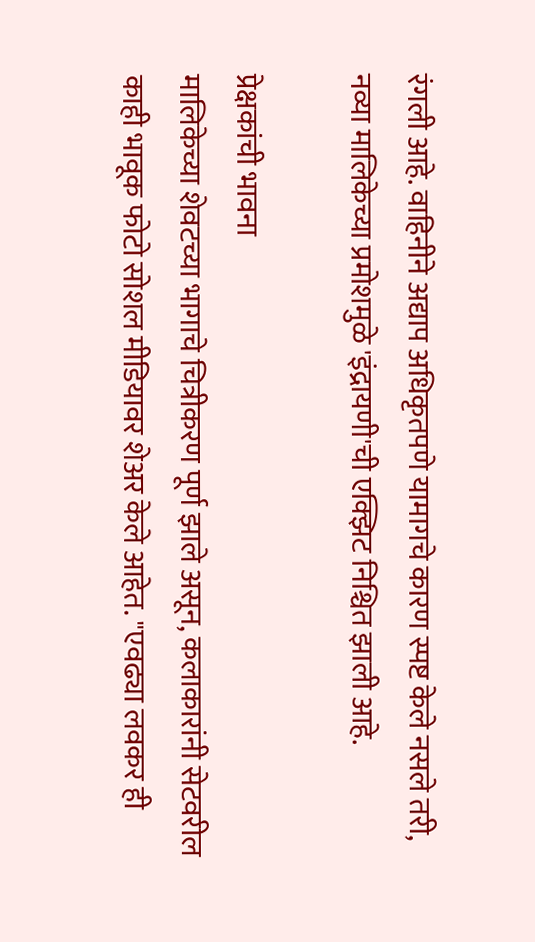रंगली आहे. वाहिनीने अद्याप अधिकृतपणे यामागचे कारण स्पष्ट केले नसले तरी, नव्या मालिकेच्या प्रमोशमुळे 'इंद्रायणी'ची एक्झिट निश्चित झाली आहे.

प्रेक्षकांची भावना
मालिकेच्या शेवटच्या भागाचे चित्रीकरण पूर्ण झाले असून, कलाकारांनी सेटवरील काही भावूक फोटो सोशल मीडियावर शेअर केले आहेत. "एवढ्या लवकर ही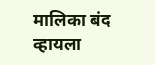मालिका बंद व्हायला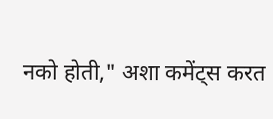नको होती," अशा कमेंट्स करत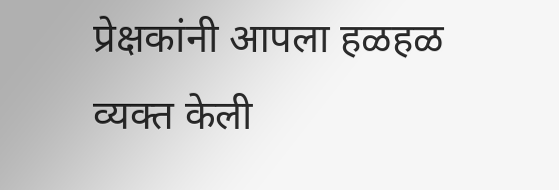प्रेक्षकांनी आपला हळहळ व्यक्त केली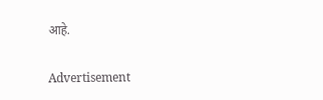आहे.

Advertisement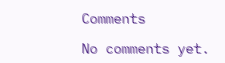Comments

No comments yet.